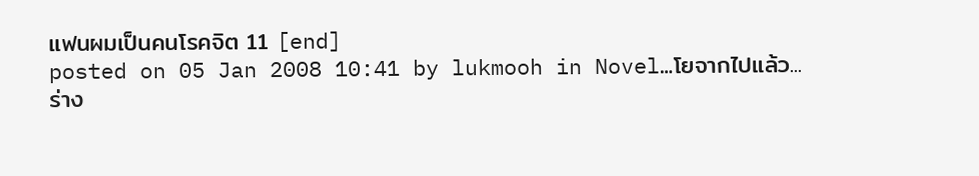แฟนผมเป็นคนโรคจิต 11 [end]
posted on 05 Jan 2008 10:41 by lukmooh in Novel…โยจากไปแล้ว...
ร่าง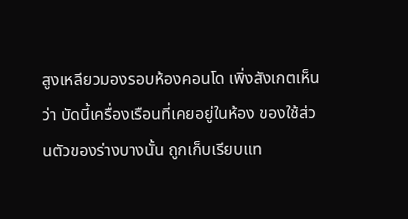สูงเหลียวมองรอบห้องคอนโด เพิ่งสังเกตเห็นว่า บัดนี้เครื่องเรือนที่เคยอยู่ในห้อง ของใช้ส่วนตัวของร่างบางนั้น ถูกเก็บเรียบแท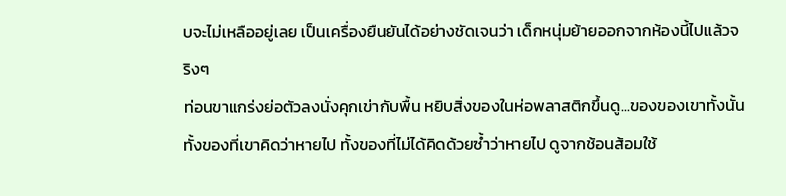บจะไม่เหลืออยู่เลย เป็นเครื่องยืนยันได้อย่างชัดเจนว่า เด็กหนุ่มย้ายออกจากห้องนี้ไปแล้วจริงๆ
ท่อนขาแกร่งย่อตัวลงนั่งคุกเข่ากับพื้น หยิบสิ่งของในห่อพลาสติกขึ้นดู...ของของเขาทั้งนั้น ทั้งของที่เขาคิดว่าหายไป ทั้งของที่ไม่ได้คิดด้วยซ้ำว่าหายไป ดูจากช้อนส้อมใช้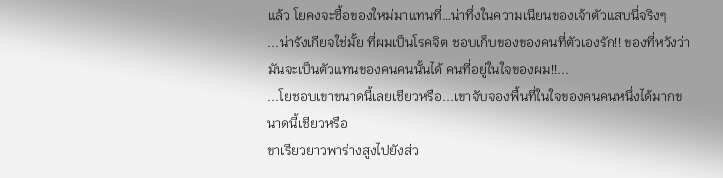แล้ว โยคงจะซื้อของใหม่มาแทนที่…น่าทึ่งในความเนียนของเจ้าตัวแสบนี่จริงๆ
...น่ารังเกียจใช่มั้ย ที่ผมเป็นโรคจิต ชอบเก็บของของคนที่ตัวเองรัก!! ของที่หวังว่ามันจะเป็นตัวแทนของคนคนนั้นได้ คนที่อยู่ในใจของผม!!...
...โยชอบเขาขนาดนี้เลยเชียวหรือ...เขาจับจองพื้นที่ในใจของคนคนหนึ่งได้มากขนาดนี้เชียวหรือ
ขาเรียวยาวพาร่างสูงไปยังส่ว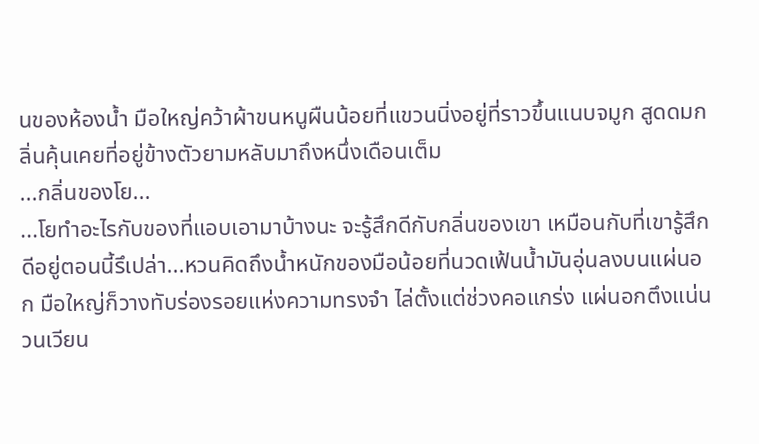นของห้องน้ำ มือใหญ่คว้าผ้าขนหนูผืนน้อยที่แขวนนิ่งอยู่ที่ราวขึ้นแนบจมูก สูดดมกลิ่นคุ้นเคยที่อยู่ข้างตัวยามหลับมาถึงหนึ่งเดือนเต็ม
...กลิ่นของโย...
...โยทำอะไรกับของที่แอบเอามาบ้างนะ จะรู้สึกดีกับกลิ่นของเขา เหมือนกับที่เขารู้สึกดีอยู่ตอนนี้รึเปล่า...หวนคิดถึงน้ำหนักของมือน้อยที่นวดเฟ้นน้ำมันอุ่นลงบนแผ่นอก มือใหญ่ก็วางทับร่องรอยแห่งความทรงจำ ไล่ตั้งแต่ช่วงคอแกร่ง แผ่นอกตึงแน่น วนเวียน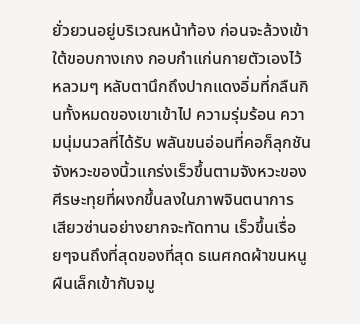ยั่วยวนอยู่บริเวณหน้าท้อง ก่อนจะล้วงเข้าใต้ขอบกางเกง กอบกำแก่นกายตัวเองไว้หลวมๆ หลับตานึกถึงปากแดงอิ่มที่กลืนกินทั้งหมดของเขาเข้าไป ความรุ่มร้อน ความนุ่มนวลที่ได้รับ พลันขนอ่อนที่คอก็ลุกชัน จังหวะของนิ้วแกร่งเร็วขึ้นตามจังหวะของศีรษะทุยที่ผงกขึ้นลงในภาพจินตนาการ เสียวซ่านอย่างยากจะทัดทาน เร็วขึ้นเรื่อยๆจนถึงที่สุดของที่สุด ธเนศกดผ้าขนหนูผืนเล็กเข้ากับจมู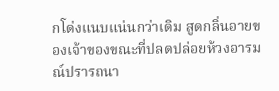กโด่งแนบแน่นกว่าเดิม สูดกลิ่นอายของเจ้าของขณะที่ปลดปล่อยห้วงอารมณ์ปรารถนา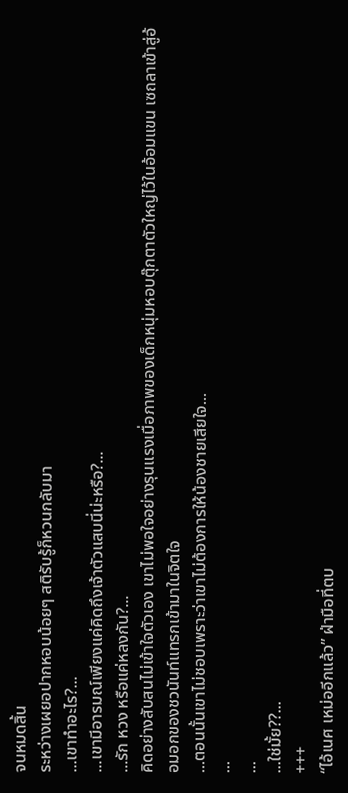จนหมดสิ้น
ระหว่างเผยอปากหอบน้อยๆ สติรับรู้ก็หวนกลับมา
...เขาทำอะไร?...
...เขามีอารมณ์เพียงแค่คิดถึงเจ้าตัวแสบนี่น่ะหรือ?...
...รัก หวง หรือแค่หลงกัน?...
คิดอย่างสับสนไม่เข้าใจตัวเอง เขาไม่พอใจอย่างรุนแรงเมื่อภาพของเด็กหนุ่มหอบตุ๊กตาตัวใหญ่ไว้ในอ้อมแขน เซถลาเข้าสู่อ้อมอกของชวนันท์แทรกเข้ามาในจิตใจ
...ตอนนั้นเขาไม่ชอบเพราะว่าเขาไม่ต้องการให้น้องชายเสียใจ...
...
...
...ใช่มั้ย??...
+++
“ไอ้เนศ เหม่ออีกแล้ว” ฝ่ามือที่ตบ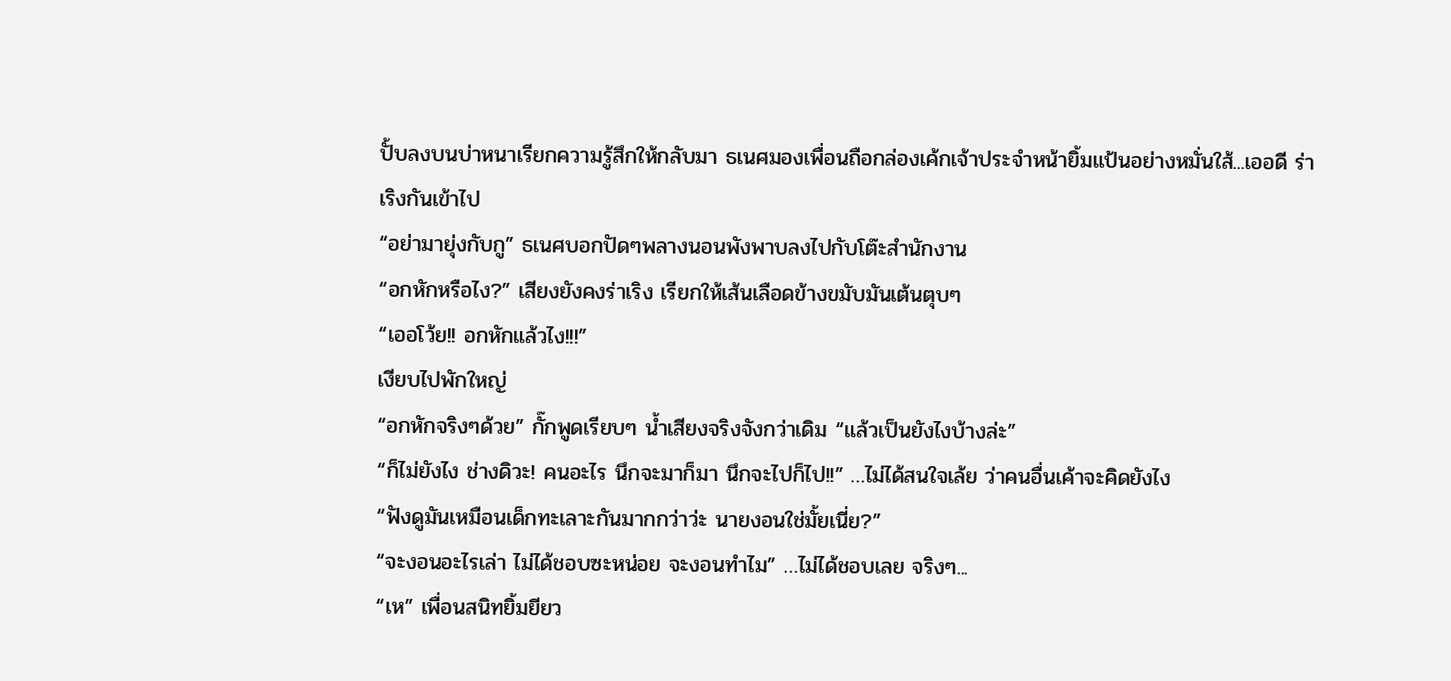ปั้บลงบนบ่าหนาเรียกความรู้สึกให้กลับมา ธเนศมองเพื่อนถือกล่องเค้กเจ้าประจำหน้ายิ้มแป้นอย่างหมั่นใส้...เออดี ร่าเริงกันเข้าไป
“อย่ามายุ่งกับกู” ธเนศบอกปัดๆพลางนอนพังพาบลงไปกับโต๊ะสำนักงาน
“อกหักหรือไง?” เสียงยังคงร่าเริง เรียกให้เส้นเลือดข้างขมับมันเต้นตุบๆ
“เออโว้ย!! อกหักแล้วไง!!!”
เงียบไปพักใหญ่
“อกหักจริงๆด้วย” กั๊กพูดเรียบๆ น้ำเสียงจริงจังกว่าเดิม “แล้วเป็นยังไงบ้างล่ะ”
“ก็ไม่ยังไง ช่างดิวะ! คนอะไร นึกจะมาก็มา นึกจะไปก็ไป!!” …ไม่ได้สนใจเล้ย ว่าคนอื่นเค้าจะคิดยังไง
“ฟังดูมันเหมือนเด็กทะเลาะกันมากกว่าว่ะ นายงอนใช่มั้ยเนี่ย?”
“จะงอนอะไรเล่า ไม่ได้ชอบซะหน่อย จะงอนทำไม” …ไม่ได้ชอบเลย จริงๆ...
“เห” เพื่อนสนิทยิ้มยียว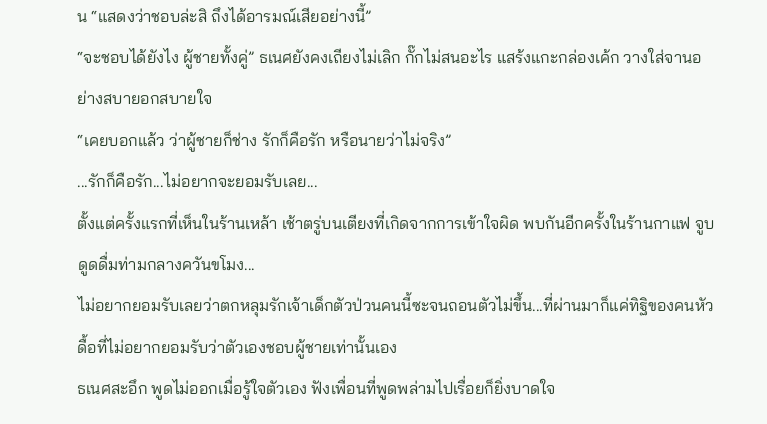น “แสดงว่าชอบล่ะสิ ถึงได้อารมณ์เสียอย่างนี้”
“จะชอบได้ยังไง ผู้ชายทั้งคู่” ธเนศยังคงเถียงไม่เลิก กั๊กไม่สนอะไร แสร้งแกะกล่องเค้ก วางใส่จานอย่างสบายอกสบายใจ
“เคยบอกแล้ว ว่าผู้ชายก็ช่าง รักก็คือรัก หรือนายว่าไม่จริง”
...รักก็คือรัก...ไม่อยากจะยอมรับเลย...
ตั้งแต่ครั้งแรกที่เห็นในร้านเหล้า เช้าตรู่บนเตียงที่เกิดจากการเข้าใจผิด พบกันอีกครั้งในร้านกาแฟ จูบดูดดื่มท่ามกลางควันขโมง...
ไม่อยากยอมรับเลยว่าตกหลุมรักเจ้าเด็กตัวป่วนคนนี้ซะจนถอนตัวไม่ขึ้น...ที่ผ่านมาก็แค่ทิฐิของคนหัวดื้อที่ไม่อยากยอมรับว่าตัวเองชอบผู้ชายเท่านั้นเอง
ธเนศสะอึก พูดไม่ออกเมื่อรู้ใจตัวเอง ฟังเพื่อนที่พูดพล่ามไปเรื่อยก็ยิ่งบาดใจ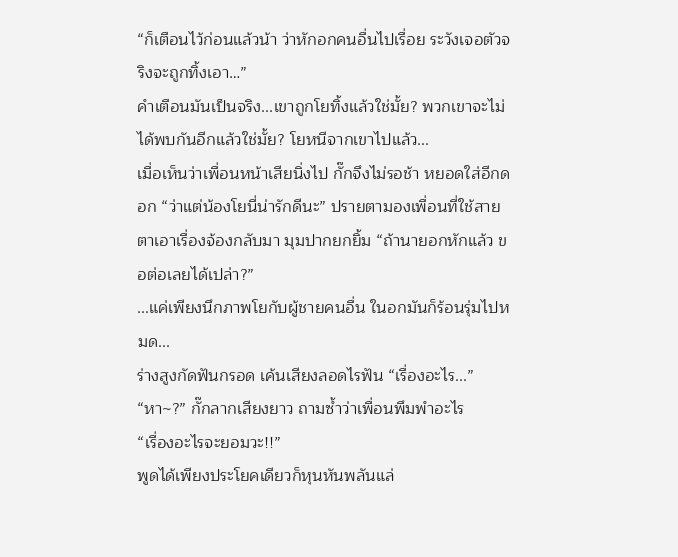“ก็เตือนไว้ก่อนแล้วน้า ว่าหักอกคนอื่นไปเรื่อย ระวังเจอตัวจริงจะถูกทิ้งเอา…”
คำเตือนมันเป็นจริง...เขาถูกโยทิ้งแล้วใช่มั้ย? พวกเขาจะไม่ได้พบกันอีกแล้วใช่มั้ย? โยหนีจากเขาไปแล้ว...
เมื่อเห็นว่าเพื่อนหน้าเสียนิ่งไป กั๊กจึงไม่รอช้า หยอดใส่อีกดอก “ว่าแต่น้องโยนี่น่ารักดีนะ” ปรายตามองเพื่อนที่ใช้สายตาเอาเรื่องจ้องกลับมา มุมปากยกยิ้ม “ถ้านายอกหักแล้ว ขอต่อเลยได้เปล่า?”
...แค่เพียงนึกภาพโยกับผู้ชายคนอื่น ในอกมันก็ร้อนรุ่มไปหมด...
ร่างสูงกัดฟันกรอด เค้นเสียงลอดไรฟัน “เรื่องอะไร...”
“หา~?” กั๊กลากเสียงยาว ถามซ้ำว่าเพื่อนพึมพำอะไร
“เรื่องอะไรจะยอมวะ!!”
พูดได้เพียงประโยคเดียวก็หุนหันพลันแล่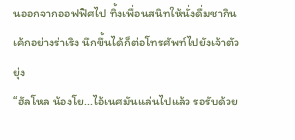นออกจากออฟฟิศไป ทิ้งเพื่อนสนิทให้นั่งดื่มชากินเค้กอย่างร่าเริง นึกขึ้นได้ก็ต่อโทรศัพท์ไปยังเจ้าตัวยุ่ง
“ฮัลโหล น้องโย...ไอ้เนศมันแล่นไปแล้ว รอรับด้วย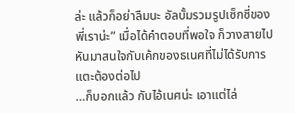ล่ะ แล้วก็อย่าลืมนะ อัลบั้มรวมรูปเซ็กซี่ของพี่เราน่ะ” เมื่อได้คำตอบที่พอใจ ก็วางสายไป หันมาสนใจกับเค้กของธเนศที่ไม่ได้รับการแตะต้องต่อไป
…ก็บอกแล้ว กับไอ้เนศน่ะ เอาแต่ไล่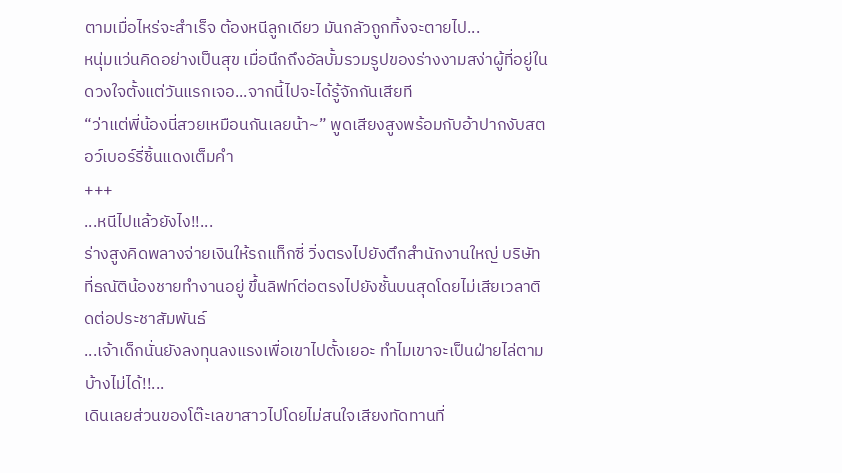ตามเมื่อไหร่จะสำเร็จ ต้องหนีลูกเดียว มันกลัวถูกทิ้งจะตายไป...
หนุ่มแว่นคิดอย่างเป็นสุข เมื่อนึกถึงอัลบั้มรวมรูปของร่างงามสง่าผู้ที่อยู่ในดวงใจตั้งแต่วันแรกเจอ...จากนี้ไปจะได้รู้จักกันเสียที
“ว่าแต่พี่น้องนี่สวยเหมือนกันเลยน้า~” พูดเสียงสูงพร้อมกับอ้าปากงับสตอว์เบอร์รี่ชิ้นแดงเต็มคำ
+++
...หนีไปแล้วยังไง!!...
ร่างสูงคิดพลางจ่ายเงินให้รถแท็กซี่ วิ่งตรงไปยังตึกสำนักงานใหญ่ บริษัทที่ธณัติน้องชายทำงานอยู่ ขึ้นลิฟท์ต่อตรงไปยังชั้นบนสุดโดยไม่เสียเวลาติดต่อประชาสัมพันธ์
...เจ้าเด็กนั่นยังลงทุนลงแรงเพื่อเขาไปตั้งเยอะ ทำไมเขาจะเป็นฝ่ายไล่ตามบ้างไม่ได้!!...
เดินเลยส่วนของโต๊ะเลขาสาวไปโดยไม่สนใจเสียงทัดทานที่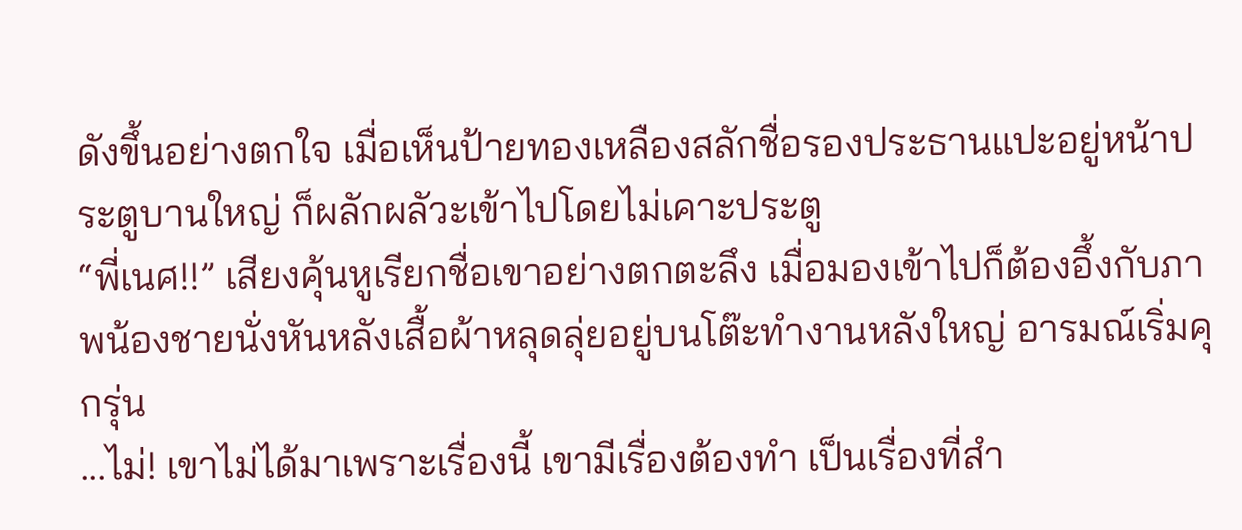ดังขึ้นอย่างตกใจ เมื่อเห็นป้ายทองเหลืองสลักชื่อรองประธานแปะอยู่หน้าประตูบานใหญ่ ก็ผลักผลัวะเข้าไปโดยไม่เคาะประตู
“พี่เนศ!!” เสียงคุ้นหูเรียกชื่อเขาอย่างตกตะลึง เมื่อมองเข้าไปก็ต้องอึ้งกับภาพน้องชายนั่งหันหลังเสื้อผ้าหลุดลุ่ยอยู่บนโต๊ะทำงานหลังใหญ่ อารมณ์เริ่มคุกรุ่น
...ไม่! เขาไม่ได้มาเพราะเรื่องนี้ เขามีเรื่องต้องทำ เป็นเรื่องที่สำ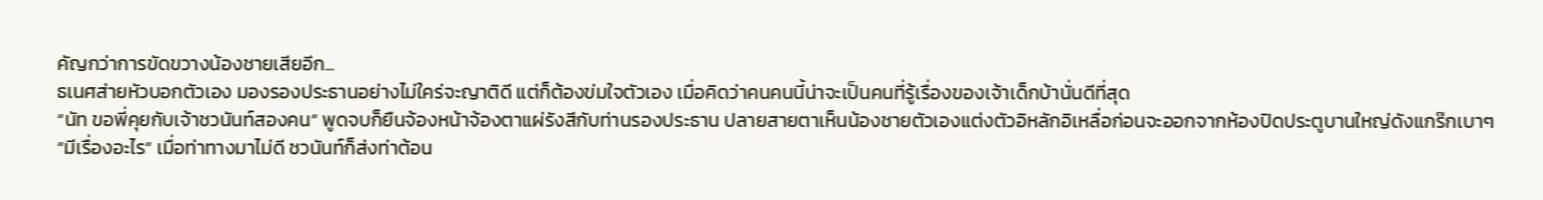คัญกว่าการขัดขวางน้องชายเสียอีก...
ธเนศส่ายหัวบอกตัวเอง มองรองประธานอย่างไม่ใคร่จะญาติดี แต่ก็ต้องข่มใจตัวเอง เมื่อคิดว่าคนคนนี้น่าจะเป็นคนที่รู้เรื่องของเจ้าเด็กบ้านั่นดีที่สุด
“นัท ขอพี่คุยกับเจ้าชวนันท์สองคน” พูดจบก็ยืนจ้องหน้าจ้องตาแผ่รังสีกับท่านรองประธาน ปลายสายตาเห็นน้องชายตัวเองแต่งตัวอิหลักอิเหลื่อก่อนจะออกจากห้องปิดประตูบานใหญ่ดังแกร๊กเบาๆ
“มีเรื่องอะไร” เมื่อท่าทางมาไม่ดี ชวนันท์ก็ส่งท่าต้อน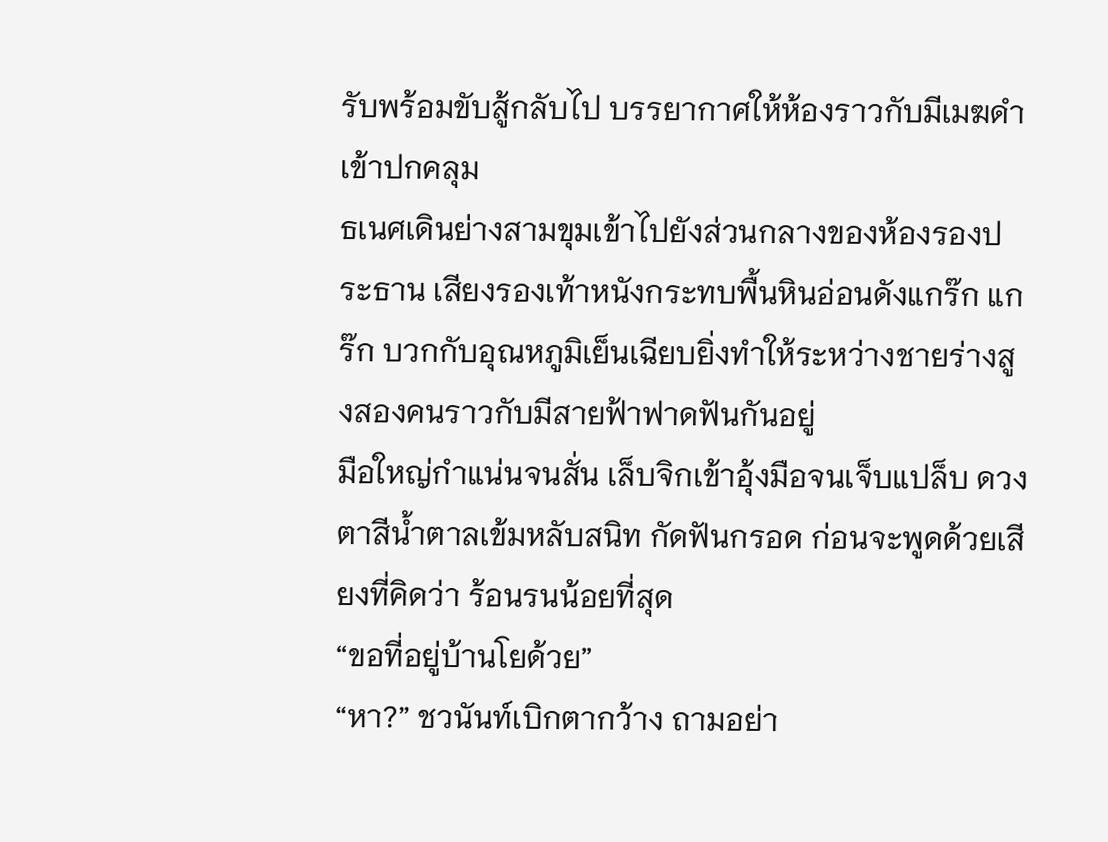รับพร้อมขับสู้กลับไป บรรยากาศให้ห้องราวกับมีเมฆดำเข้าปกคลุม
ธเนศเดินย่างสามขุมเข้าไปยังส่วนกลางของห้องรองประธาน เสียงรองเท้าหนังกระทบพื้นหินอ่อนดังแกร๊ก แกร๊ก บวกกับอุณหภูมิเย็นเฉียบยิ่งทำให้ระหว่างชายร่างสูงสองคนราวกับมีสายฟ้าฟาดฟันกันอยู่
มือใหญ่กำแน่นจนสั่น เล็บจิกเข้าอุ้งมือจนเจ็บแปล็บ ดวงตาสีน้ำตาลเข้มหลับสนิท กัดฟันกรอด ก่อนจะพูดด้วยเสียงที่คิดว่า ร้อนรนน้อยที่สุด
“ขอที่อยู่บ้านโยด้วย”
“หา?” ชวนันท์เบิกตากว้าง ถามอย่า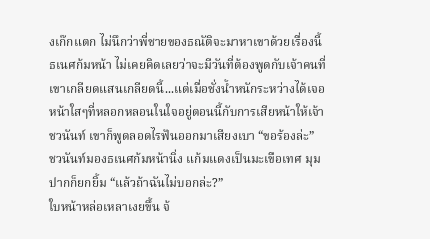งเก๊กแตก ไม่นึกว่าพี่ชายของธณัติจะมาหาเขาด้วยเรื่องนี้
ธเนศก้มหน้า ไม่เคยคิดเลยว่าจะมีวันที่ต้องพูดกับเจ้าคนที่เขาเกลียดแสนเกลียดนี้...แต่เมื่อชั่งน้ำหนักระหว่างได้เจอหน้าใสๆที่หลอกหลอนในใจอยู่ตอนนี้กับการเสียหน้าให้เจ้าชวนันท์ เขาก็พูดลอดไรฟันออกมาเสียงเบา “ขอร้องล่ะ”
ชวนันท์มองธเนศก้มหน้านิ่ง แก้มแดงเป็นมะเขือเทศ มุมปากก็ยกยิ้ม “แล้วถ้าฉันไม่บอกล่ะ?”
ใบหน้าหล่อเหลาเงยขึ้น จ้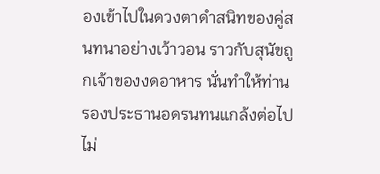องเข้าไปในดวงตาดำสนิทของคู่สนทนาอย่างเว้าวอน ราวกับสุนัขถูกเจ้าของงดอาหาร นั่นทำให้ท่านรองประธานอดรนทนแกล้งต่อไปไม่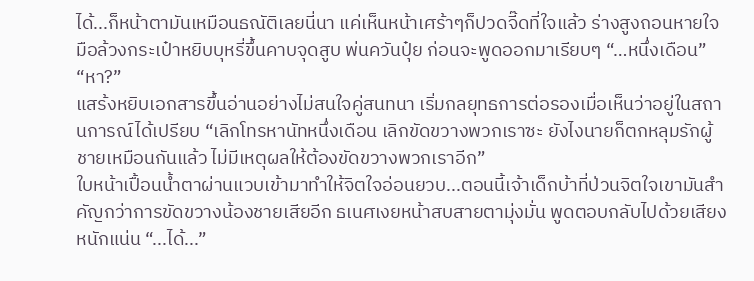ได้...ก็หน้าตามันเหมือนธณัติเลยนี่นา แค่เห็นหน้าเศร้าๆก็ปวดจี๊ดที่ใจแล้ว ร่างสูงถอนหายใจ มือล้วงกระเป๋าหยิบบุหรี่ขึ้นคาบจุดสูบ พ่นควันปุ๋ย ก่อนจะพูดออกมาเรียบๆ “…หนึ่งเดือน”
“หา?”
แสร้งหยิบเอกสารขึ้นอ่านอย่างไม่สนใจคู่สนทนา เริ่มกลยุทธการต่อรองเมื่อเห็นว่าอยู่ในสถานการณ์ได้เปรียบ “เลิกโทรหานัทหนึ่งเดือน เลิกขัดขวางพวกเราซะ ยังไงนายก็ตกหลุมรักผู้ชายเหมือนกันแล้ว ไม่มีเหตุผลให้ต้องขัดขวางพวกเราอีก”
ใบหน้าเปื้อนน้ำตาผ่านแวบเข้ามาทำให้จิตใจอ่อนยวบ...ตอนนี้เจ้าเด็กบ้าที่ป่วนจิตใจเขามันสำคัญกว่าการขัดขวางน้องชายเสียอีก ธเนศเงยหน้าสบสายตามุ่งมั่น พูดตอบกลับไปด้วยเสียงหนักแน่น “...ได้...”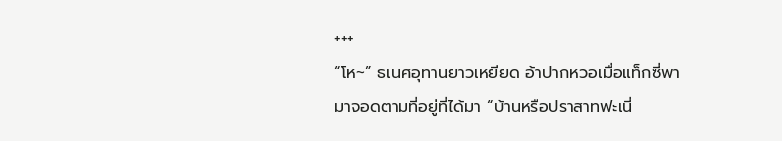+++
“โห~” ธเนศอุทานยาวเหยียด อ้าปากหวอเมื่อแท็กซี่พามาจอดตามที่อยู่ที่ได้มา “บ้านหรือปราสาทฟะเนี่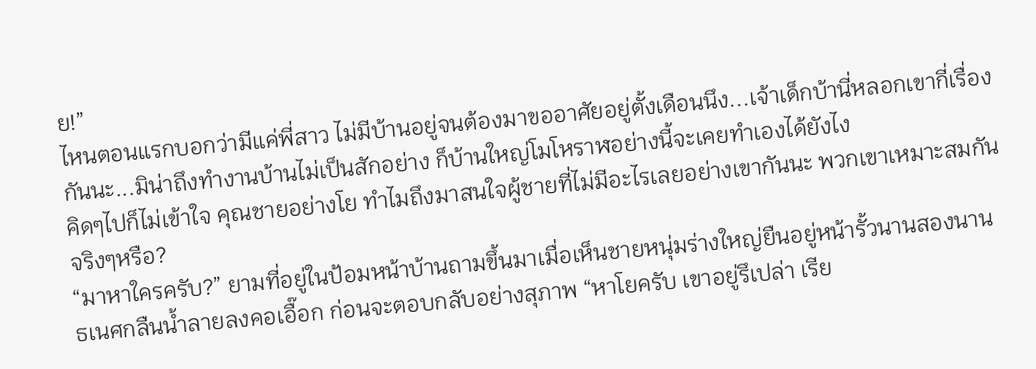ย!”
ไหนตอนแรกบอกว่ามีแค่พี่สาว ไม่มีบ้านอยู่จนต้องมาขออาศัยอยู่ตั้งเดือนนึง...เจ้าเด็กบ้านี่หลอกเขากี่เรื่องกันนะ...มิน่าถึงทำงานบ้านไม่เป็นสักอย่าง ก็บ้านใหญ่โมโหราฬอย่างนี้จะเคยทำเองได้ยังไง
คิดๆไปก็ไม่เข้าใจ คุณชายอย่างโย ทำไมถึงมาสนใจผู้ชายที่ไม่มีอะไรเลยอย่างเขากันนะ พวกเขาเหมาะสมกันจริงๆหรือ?
“มาหาใครครับ?” ยามที่อยู่ในป้อมหน้าบ้านถามขึ้นมาเมื่อเห็นชายหนุ่มร่างใหญ่ยืนอยู่หน้ารั้วนานสองนาน
ธเนศกลืนน้ำลายลงคอเอื๊อก ก่อนจะตอบกลับอย่างสุภาพ “หาโยครับ เขาอยู่รึเปล่า เรีย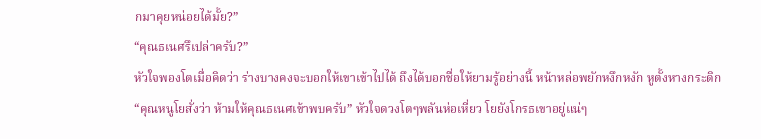กมาคุยหน่อยได้มั้ย?”
“คุณธเนศรึเปล่าครับ?”
หัวใจพองโตเมื่อคิดว่า ร่างบางคงจะบอกให้เขาเข้าไปได้ ถึงได้บอกชื่อให้ยามรู้อย่างนี้ หน้าหล่อพยักหงึกหงัก หูตั้งหางกระดิก
“คุณหนูโยสั่งว่า ห้ามให้คุณธเนศเข้าพบครับ” หัวใจดวงโตๆพลันห่อเหี่ยว โยยังโกรธเขาอยู่แน่ๆ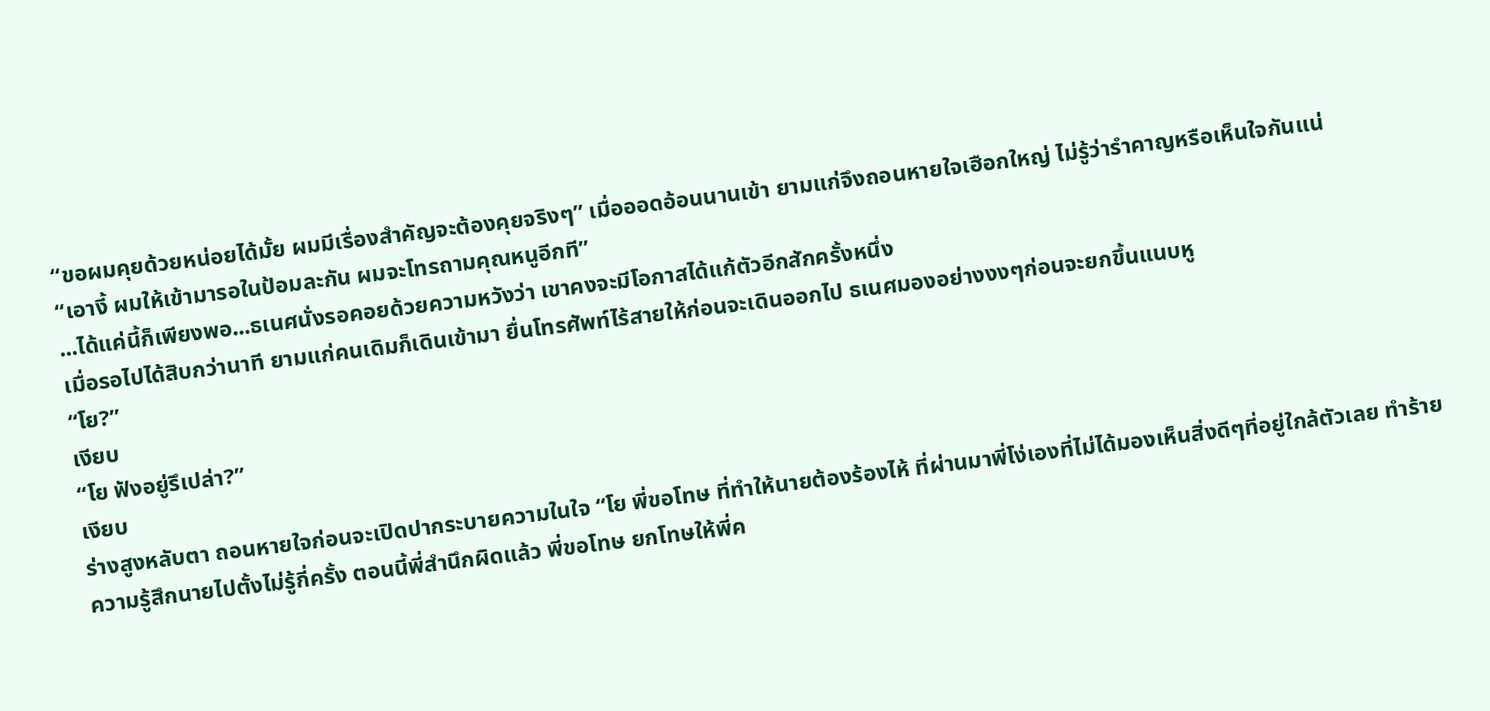“ขอผมคุยด้วยหน่อยได้มั้ย ผมมีเรื่องสำคัญจะต้องคุยจริงๆ” เมื่อออดอ้อนนานเข้า ยามแก่จึงถอนหายใจเฮือกใหญ่ ไม่รู้ว่ารำคาญหรือเห็นใจกันแน่
“เอางี้ ผมให้เข้ามารอในป้อมละกัน ผมจะโทรถามคุณหนูอีกที”
...ได้แค่นี้ก็เพียงพอ...ธเนศนั่งรอคอยด้วยความหวังว่า เขาคงจะมีโอกาสได้แก้ตัวอีกสักครั้งหนึ่ง
เมื่อรอไปได้สิบกว่านาที ยามแก่คนเดิมก็เดินเข้ามา ยื่นโทรศัพท์ไร้สายให้ก่อนจะเดินออกไป ธเนศมองอย่างงงๆก่อนจะยกขึ้นแนบหู
“โย?”
เงียบ
“โย ฟังอยู่รึเปล่า?”
เงียบ
ร่างสูงหลับตา ถอนหายใจก่อนจะเปิดปากระบายความในใจ “โย พี่ขอโทษ ที่ทำให้นายต้องร้องไห้ ที่ผ่านมาพี่โง่เองที่ไม่ได้มองเห็นสิ่งดีๆที่อยู่ใกล้ตัวเลย ทำร้ายความรู้สึกนายไปตั้งไม่รู้กี่ครั้ง ตอนนี้พี่สำนึกผิดแล้ว พี่ขอโทษ ยกโทษให้พี่ค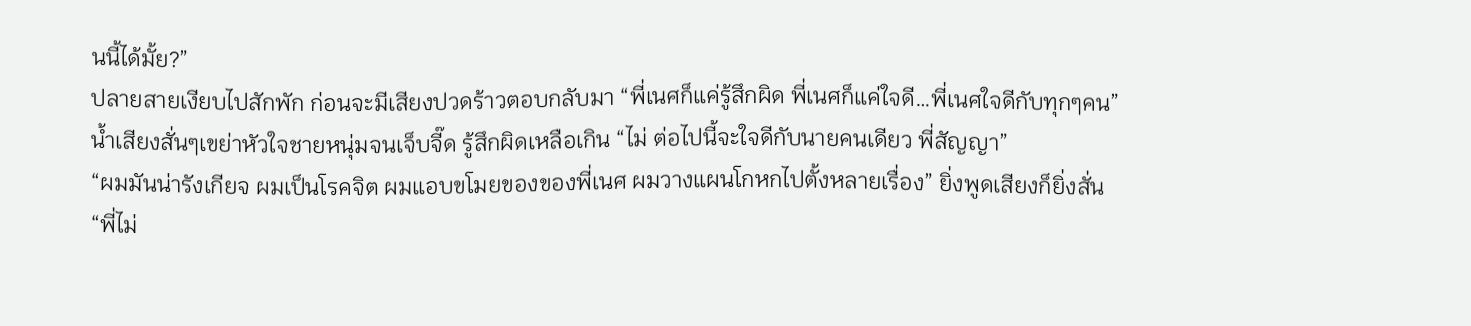นนี้ได้มั้ย?”
ปลายสายเงียบไปสักพัก ก่อนจะมีเสียงปวดร้าวตอบกลับมา “พี่เนศก็แค่รู้สึกผิด พี่เนศก็แค่ใจดี…พี่เนศใจดีกับทุกๆคน”
น้ำเสียงสั่นๆเขย่าหัวใจชายหนุ่มจนเจ็บจี๊ด รู้สึกผิดเหลือเกิน “ไม่ ต่อไปนี้จะใจดีกับนายคนเดียว พี่สัญญา”
“ผมมันน่ารังเกียจ ผมเป็นโรคจิต ผมแอบขโมยของของพี่เนศ ผมวางแผนโกหกไปตั้งหลายเรื่อง” ยิ่งพูดเสียงก็ยิ่งสั่น
“พี่ไม่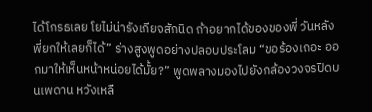ได้โกรธเลย โยไม่น่ารังเกียจสักนิด ถ้าอยากได้ของของพี่ วันหลังพี่ยกให้เลยก็ได้” ร่างสูงพูดอย่างปลอบประโลม “ขอร้องเถอะ ออกมาให้เห็นหน้าหน่อยได้มั้ย?” พูดพลางมองไปยังกล้องวงจรปิดบนเพดาน หวังเหลื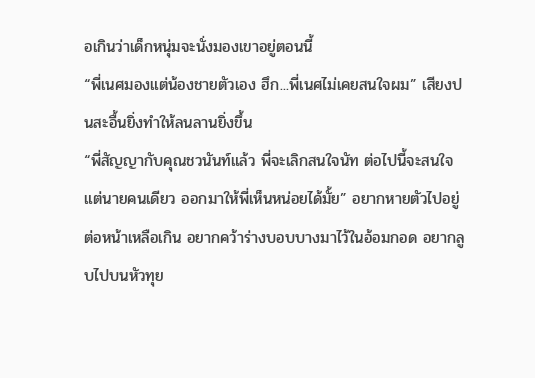อเกินว่าเด็กหนุ่มจะนั่งมองเขาอยู่ตอนนี้
“พี่เนศมองแต่น้องชายตัวเอง ฮึก...พี่เนศไม่เคยสนใจผม” เสียงปนสะอื้นยิ่งทำให้ลนลานยิ่งขึ้น
“พี่สัญญากับคุณชวนันท์แล้ว พี่จะเลิกสนใจนัท ต่อไปนี้จะสนใจแต่นายคนเดียว ออกมาให้พี่เห็นหน่อยได้มั้ย” อยากหายตัวไปอยู่ต่อหน้าเหลือเกิน อยากคว้าร่างบอบบางมาไว้ในอ้อมกอด อยากลูบไปบนหัวทุย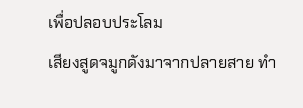เพื่อปลอบประโลม
เสียงสูดจมูกดังมาจากปลายสาย ทำ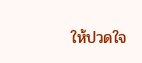ให้ปวดใจ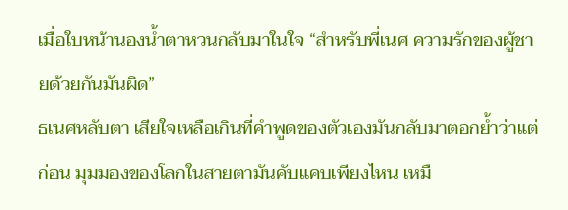เมื่อใบหน้านองน้ำตาหวนกลับมาในใจ “สำหรับพี่เนศ ความรักของผู้ชายด้วยกันมันผิด”
ธเนศหลับตา เสียใจเหลือเกินที่คำพูดของตัวเองมันกลับมาตอกย้ำว่าแต่ก่อน มุมมองของโลกในสายตามันคับแคบเพียงไหน เหมื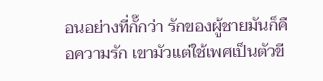อนอย่างที่กั๊กว่า รักของผู้ชายมันก็คือความรัก เขามัวแต่ใช้เพศเป็นตัวขี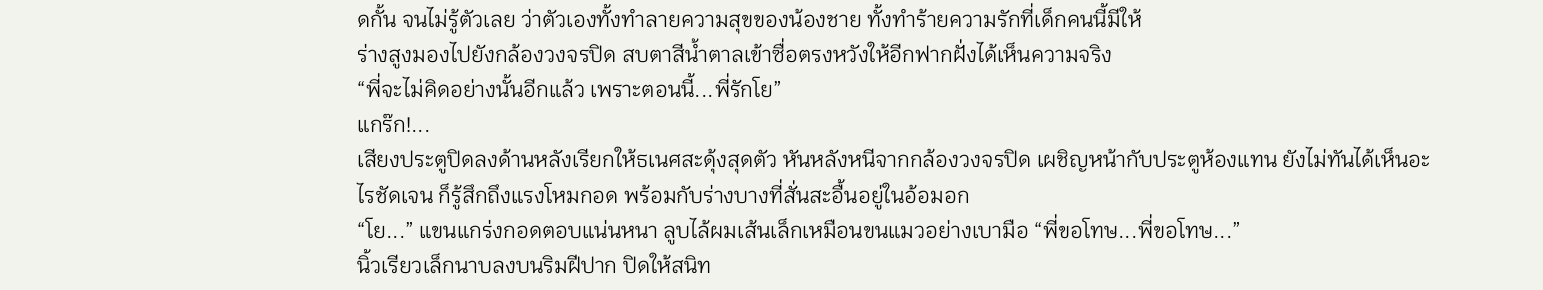ดกั้น จนไม่รู้ตัวเลย ว่าตัวเองทั้งทำลายความสุขของน้องชาย ทั้งทำร้ายความรักที่เด็กคนนี้มีให้
ร่างสูงมองไปยังกล้องวงจรปิด สบตาสีน้ำตาลเข้าซื่อตรงหวังให้อีกฟากฝั่งได้เห็นความจริง
“พี่จะไม่คิดอย่างนั้นอีกแล้ว เพราะตอนนี้...พี่รักโย”
แกร๊ก!...
เสียงประตูปิดลงด้านหลังเรียกให้ธเนศสะดุ้งสุดตัว หันหลังหนีจากกล้องวงจรปิด เผชิญหน้ากับประตูห้องแทน ยังไม่ทันได้เห็นอะไรชัดเจน ก็รู้สึกถึงแรงโหมกอด พร้อมกับร่างบางที่สั่นสะอื้นอยู่ในอ้อมอก
“โย...” แขนแกร่งกอดตอบแน่นหนา ลูบไล้ผมเส้นเล็กเหมือนขนแมวอย่างเบามือ “พี่ขอโทษ...พี่ขอโทษ...”
นิ้วเรียวเล็กนาบลงบนริมฝีปาก ปิดให้สนิท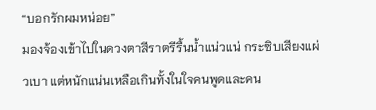“บอกรักผมหน่อย”
มองจ้องเข้าไปในดวงตาสีราตรีรื้นน้ำแน่วแน่ กระซิบเสียงแผ่วเบา แต่หนักแน่นเหลือเกินทั้งในใจคนพูดและคน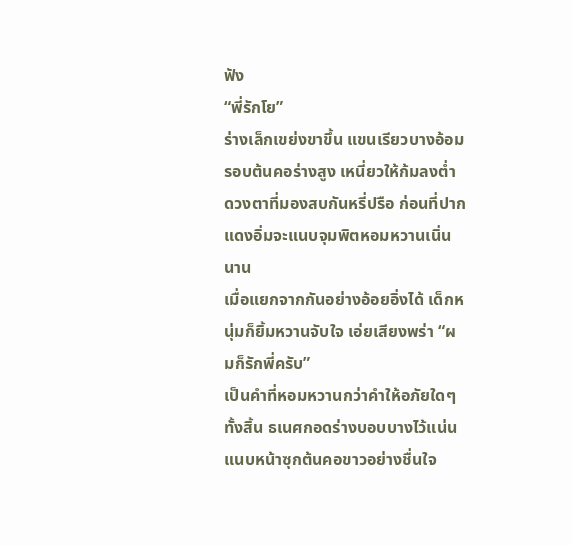ฟัง
“พี่รักโย”
ร่างเล็กเขย่งขาขึ้น แขนเรียวบางอ้อมรอบต้นคอร่างสูง เหนี่ยวให้ก้มลงต่ำ ดวงตาที่มองสบกันหรี่ปรือ ก่อนที่ปากแดงอิ่มจะแนบจุมพิตหอมหวานเนิ่นนาน
เมื่อแยกจากกันอย่างอ้อยอิ่งได้ เด็กหนุ่มก็ยิ้มหวานจับใจ เอ่ยเสียงพร่า “ผมก็รักพี่ครับ”
เป็นคำที่หอมหวานกว่าคำให้อภัยใดๆทั้งสิ้น ธเนศกอดร่างบอบบางไว้แน่น แนบหน้าซุกต้นคอขาวอย่างชื่นใจ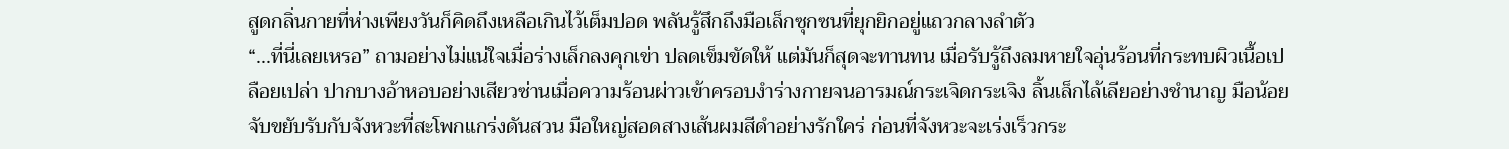สูดกลิ่นกายที่ห่างเพียงวันก็คิดถึงเหลือเกินไว้เต็มปอด พลันรู้สึกถึงมือเล็กซุกซนที่ยุกยิกอยู่แถวกลางลำตัว
“...ที่นี่เลยเหรอ” ถามอย่างไม่แน่ใจเมื่อร่างเล็กลงคุกเข่า ปลดเข็มขัดให้ แต่มันก็สุดจะทานทน เมื่อรับรู้ถึงลมหายใจอุ่นร้อนที่กระทบผิวเนื้อเปลือยเปล่า ปากบางอ้าหอบอย่างเสียวซ่านเมื่อความร้อนผ่าวเข้าครอบงำร่างกายจนอารมณ์กระเจิดกระเจิง ลิ้นเล็กไล้เลียอย่างชำนาญ มือน้อยจับขยับรับกับจังหวะที่สะโพกแกร่งดันสวน มือใหญ่สอดสางเส้นผมสีดำอย่างรักใคร่ ก่อนที่จังหวะจะเร่งเร็วกระ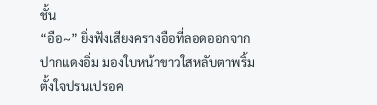ชั้น
“อือ~” ยิ่งฟังเสียงครางอือที่ลอดออกจากปากแดงอิ่ม มองใบหน้าขาวใสหลับตาพริ้มตั้งใจปรนเปรอค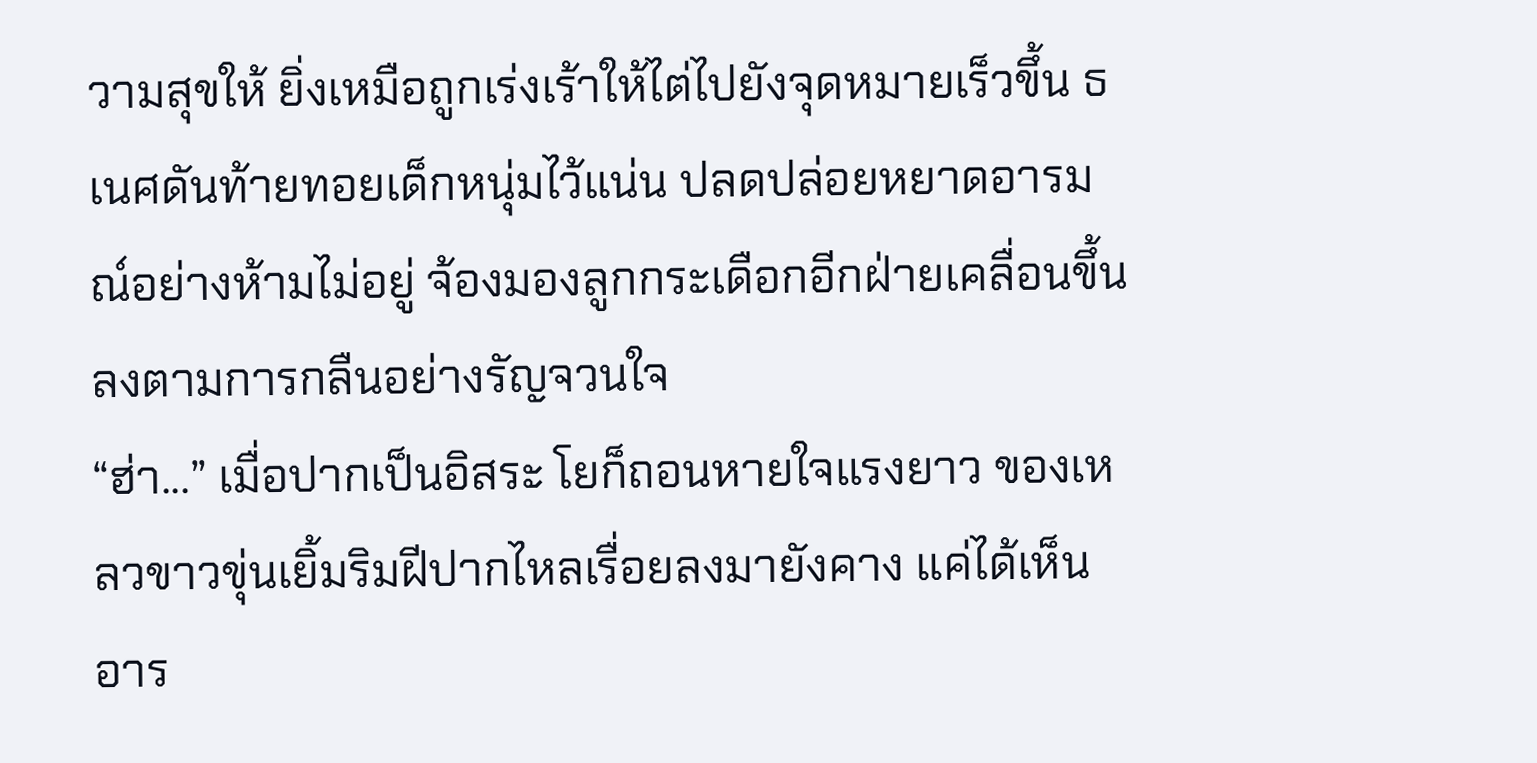วามสุขให้ ยิ่งเหมือถูกเร่งเร้าให้ไต่ไปยังจุดหมายเร็วขึ้น ธเนศดันท้ายทอยเด็กหนุ่มไว้แน่น ปลดปล่อยหยาดอารมณ์อย่างห้ามไม่อยู่ จ้องมองลูกกระเดือกอีกฝ่ายเคลื่อนขึ้นลงตามการกลืนอย่างรัญจวนใจ
“ฮ่า...” เมื่อปากเป็นอิสระ โยก็ถอนหายใจแรงยาว ของเหลวขาวขุ่นเยิ้มริมฝีปากไหลเรื่อยลงมายังคาง แค่ได้เห็น อาร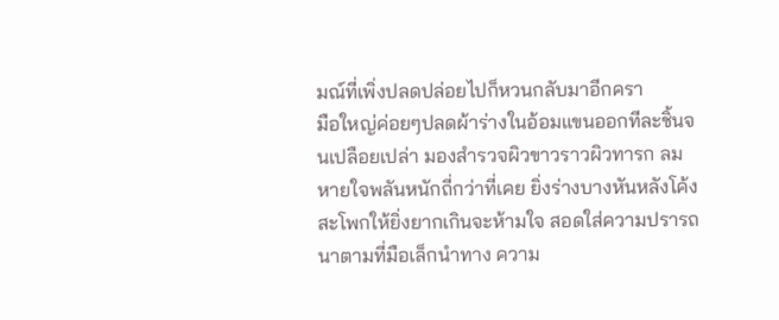มณ์ที่เพิ่งปลดปล่อยไปก็หวนกลับมาอีกครา
มือใหญ่ค่อยๆปลดผ้าร่างในอ้อมแขนออกทีละชิ้นจนเปลือยเปล่า มองสำรวจผิวขาวราวผิวทารก ลมหายใจพลันหนักถี่กว่าที่เคย ยิ่งร่างบางหันหลังโค้งสะโพกให้ยิ่งยากเกินจะห้ามใจ สอดใส่ความปรารถนาตามที่มือเล็กนำทาง ความ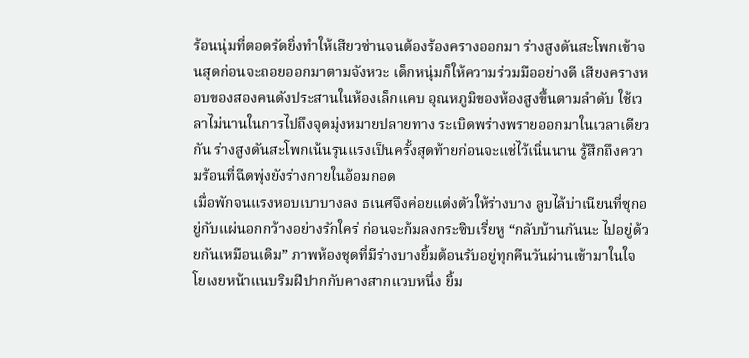ร้อนนุ่มที่ตอดรัดยิ่งทำให้เสียวซ่านจนต้องร้องครางออกมา ร่างสูงดันสะโพกเข้าจนสุดก่อนจะถอยออกมาตามจังหวะ เด็กหนุ่มก็ให้ความร่วมมืออย่างดี เสียงครางหอบของสองคนดังประสานในห้องเล็กแคบ อุณหภูมิของห้องสูงขึ้นตามลำดับ ใช้เวลาไม่นานในการไปถึงจุดมุ่งหมายปลายทาง ระเบิดพร่างพรายออกมาในเวลาเดียวกัน ร่างสูงดันสะโพกเน้นรุนแรงเป็นครั้งสุดท้ายก่อนจะแช่ไว้เนิ่นนาน รู้สึกถึงความร้อนที่ฉีดพุ่งยังร่างกายในอ้อมกอด
เมื่อพักจนแรงหอบเบาบางลง ธเนศจึงค่อยแต่งตัวให้ร่างบาง ลูบไล้บ่าเนียนที่ซุกอยู่กับแผ่นอกกว้างอย่างรักใคร่ ก่อนจะก้มลงกระซิบเรี่ยหู “กลับบ้านกันนะ ไปอยู่ด้วยกันเหมือนเดิม” ภาพห้องชุดที่มีร่างบางยิ้มต้อนรับอยู่ทุกคืนวันผ่านเข้ามาในใจ
โยเงยหน้าแนบริมฝีปากกับคางสากแวบหนึ่ง ยิ้ม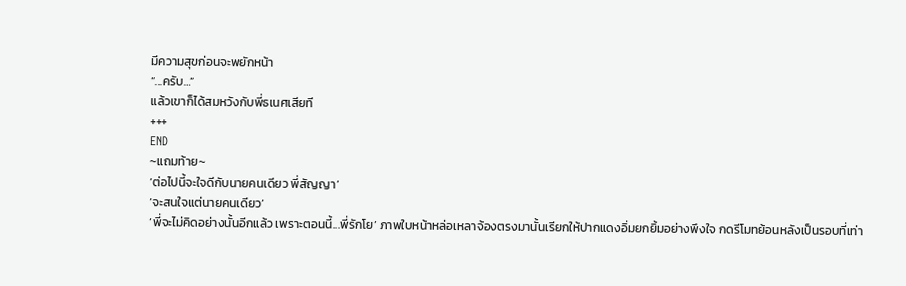มีความสุขก่อนจะพยักหน้า
“...ครับ…”
แล้วเขาก็ได้สมหวังกับพี่ธเนศเสียที
+++
END
~แถมท้าย~
‘ต่อไปนี้จะใจดีกับนายคนเดียว พี่สัญญา’
‘จะสนใจแต่นายคนเดียว’
‘พี่จะไม่คิดอย่างนั้นอีกแล้ว เพราะตอนนี้...พี่รักโย’ ภาพใบหน้าหล่อเหลาจ้องตรงมานั้นเรียกให้ปากแดงอิ่มยกยิ้มอย่างพึงใจ กดรีโมทย้อนหลังเป็นรอบที่เท่า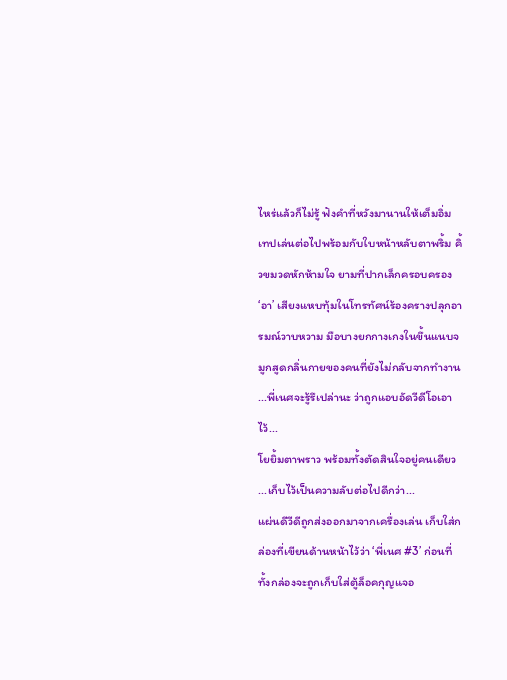ไหร่แล้วก็ไม่รู้ ฟังคำที่หวังมานานให้เต็มอิ่ม
เทปเล่นต่อไปพร้อมกับใบหน้าหลับตาพริ้ม คิ้วขมวดหักห้ามใจ ยามที่ปากเล็กครอบครอง
‘อา’ เสียงแหบทุ้มในโทรทัศน์ร้องครางปลุกอารมณ์วาบหวาม มือบางยกกางเกงในขึ้นแนบจมูกสูดกลิ่นกายของคนที่ยังไม่กลับจากทำงาน
...พี่เนศจะรู้รึเปล่านะ ว่าถูกแอบอัดวีดีโอเอาไว้...
โยยิ้มตาพราว พร้อมทั้งตัดสินใจอยู่คนเดียว
...เก็บไว้เป็นความลับต่อไปดีกว่า...
แผ่นดีวีดีถูกส่งออกมาจากเครื่องเล่น เก็บใส่กล่องที่เขียนด้านหน้าไว้ว่า ‘พี่เนศ #3’ ก่อนที่ทั้งกล่องจะถูกเก็บใส่ตู้ล็อคกุญแจอ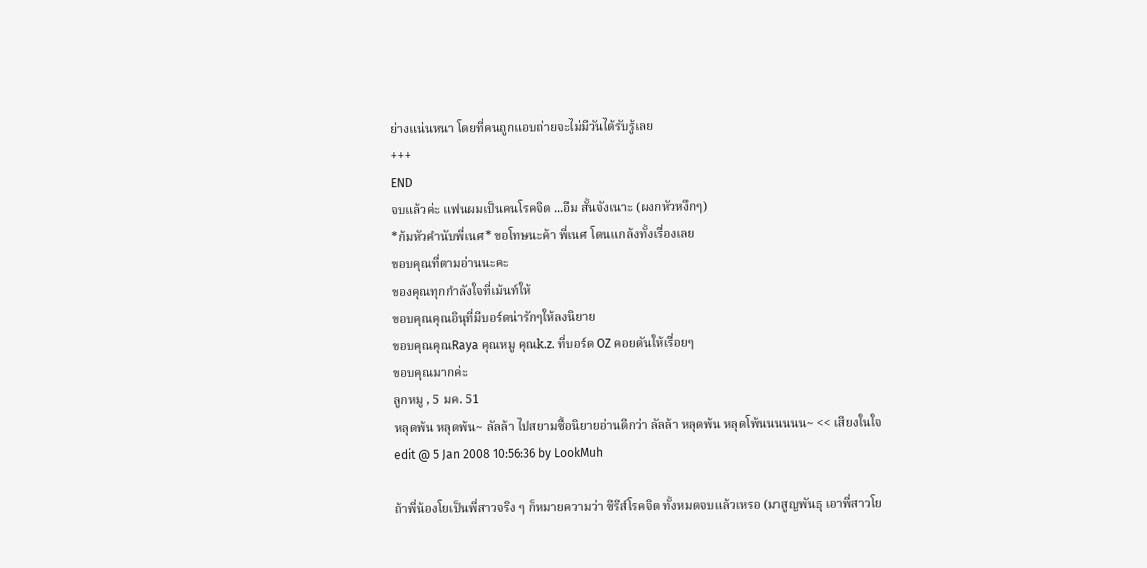ย่างแน่นหนา โดยที่คนถูกแอบถ่ายจะไม่มีวันได้รับรู้เลย
+++
END
จบแล้วค่ะ แฟนผมเป็นคนโรคจิต ...อืม สั้นจังเนาะ (ผงกหัวหงึกๆ)
*ก้มหัวคำนับพี่เนศ* ขอโทษนะค้า พี่เนศ โดนแกล้งทั้งเรื่องเลย
ขอบคุณที่ตามอ่านนะคะ
ของคุณทุกกำลังใจที่เม้นท์ให้
ขอบคุณคุณอินุที่มีบอร์ดน่ารักๆให้ลงนิยาย
ขอบคุณคุณRaya คุณหมู คุณk.z. ที่บอร์ด OZ คอยดันให้เรื่อยๆ
ขอบคุณมากค่ะ
ลูกหมู , 5 มค. 51
หลุดพ้น หลุดพ้น~ ลัลล้า ไปสยามซื้อนิยายอ่านดีกว่า ลัลล้า หลุดพ้น หลุดโพ้นนนนนน~ << เสียงในใจ
edit @ 5 Jan 2008 10:56:36 by LookMuh

ถ้าพี่น้องโยเป็นพี่สาวจริง ๆ ก็หมายความว่า ซีรีส์โรคจิต ทั้งหมดจบแล้วเหรอ (มาสูญพันธุ เอาพี่สาวโย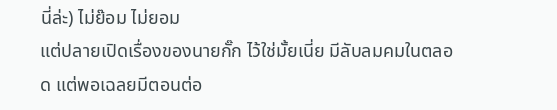นี่ล่ะ) ไม่ย๊อม ไม่ยอม
แต่ปลายเปิดเรื่องของนายกั๊ก ไว้ใช่มั้ยเนี่ย มีลับลมคมในตลอด แต่พอเฉลยมีตอนต่อ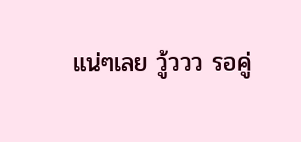แน่ๆเลย วู้ววว รอคู่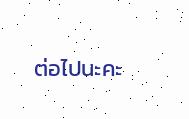ต่อไปนะคะ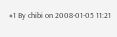#1 By chibi on 2008-01-05 11:21